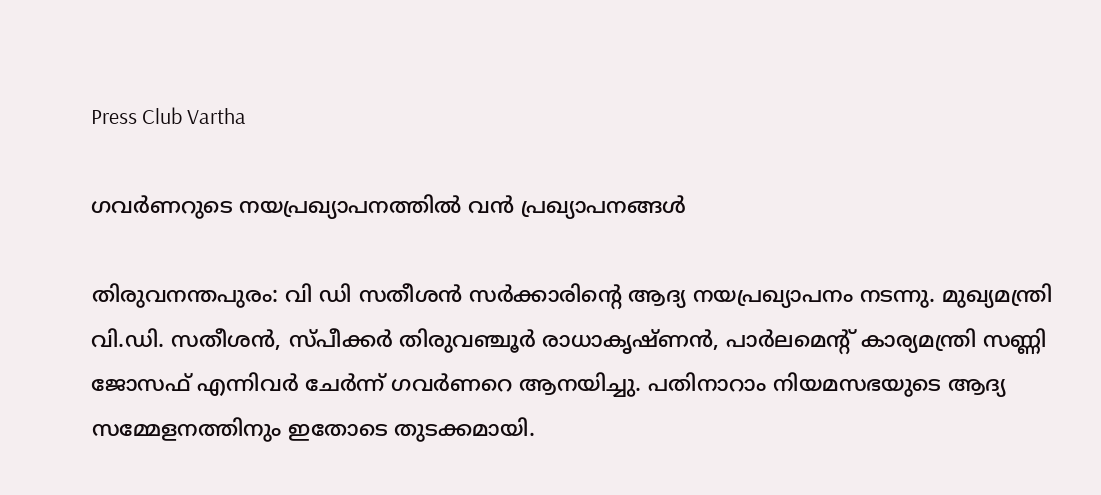Press Club Vartha

ഗവർണറുടെ നയപ്രഖ്യാപനത്തിൽ വൻ പ്രഖ്യാപനങ്ങൾ

തിരുവനന്തപുരം: വി ഡി സതീശന്‍ സര്‍ക്കാരിന്റെ ആദ്യ നയപ്രഖ്യാപനം നടന്നു. മുഖ്യമന്ത്രി വി.ഡി. സതീശൻ, സ്പീക്കർ തിരുവഞ്ചൂർ രാധാകൃഷ്ണൻ, പാർലമെന്‍റ് കാര്യമന്ത്രി സണ്ണി ജോസഫ് എന്നിവർ ചേർന്ന് ഗവർണറെ ആനയിച്ചു. പതിനാറാം നിയമസഭയുടെ ആദ്യ സമ്മേളനത്തിനും ഇതോടെ തുടക്കമായി.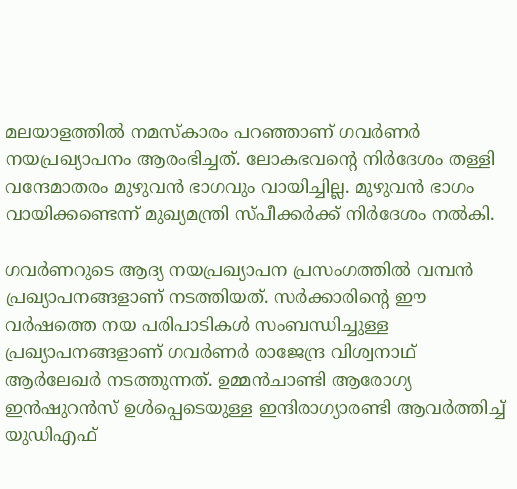മലയാളത്തിൽ നമസ്കാരം പറഞ്ഞാണ് ഗവർണർ നയപ്രഖ്യാപനം ആരംഭിച്ചത്. ലോകഭവന്റെ നിർദേശം തള്ളി വന്ദേമാതരം മുഴുവൻ ഭാഗവും വായിച്ചില്ല. മുഴുവൻ ഭാഗം വായിക്കണ്ടെന്ന് മുഖ്യമന്ത്രി സ്പീക്കർക്ക് നിർദേശം നൽകി.

ഗവർണറുടെ ആദ്യ നയപ്രഖ്യാപന പ്രസംഗത്തിൽ വമ്പൻ പ്രഖ്യാപനങ്ങളാണ് നടത്തിയത്. സർക്കാരിന്റെ ഈ വർഷത്തെ നയ പരിപാടികൾ സംബന്ധിച്ചുള്ള പ്രഖ്യാപനങ്ങളാണ് ഗവർണർ രാജേന്ദ്ര വിശ്വനാഥ് ആർലേഖർ നടത്തുന്നത്. ഉമ്മൻചാണ്ടി ആരോഗ്യ ഇൻഷുറൻസ് ഉൾപ്പെടെയുള്ള ഇന്ദിരാഗ്യാരണ്ടി ആവർത്തിച്ച് യുഡിഎഫ്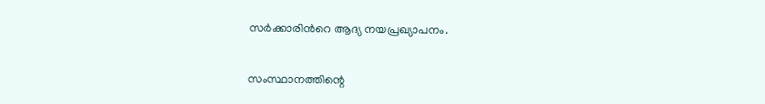സർക്കാരിന്‍റെ ആദ്യ നയപ്രഖ്യാപനം.

സംസ്ഥാനത്തിന്റെ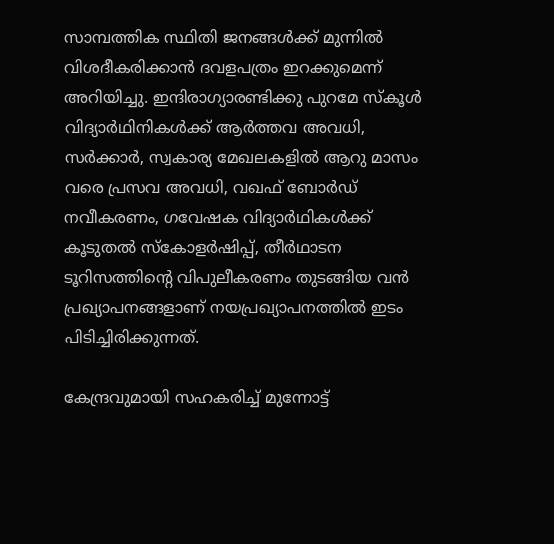സാമ്പത്തിക സ്ഥിതി ജനങ്ങള്‍ക്ക് മുന്നില്‍ വിശദീകരിക്കാന്‍ ദവളപത്രം ഇറക്കുമെന്ന് അറിയിച്ചു. ഇന്ദിരാഗ്യാരണ്ടിക്കു പുറമേ സ്കൂൾ വിദ്യാർഥിനികൾക്ക് ആർത്തവ അവധി, സർക്കാർ, സ്വകാര്യ മേഖലകളിൽ ആറു മാസം വരെ പ്രസവ അവധി, വഖഫ് ബോർഡ് നവീകരണം, ഗവേഷക വിദ്യാർഥികൾക്ക് കൂടുതൽ സ്കോളർഷിപ്പ്, തീർഥാടന ടൂറിസത്തിന്‍റെ വിപുലീകരണം തുടങ്ങിയ വൻ പ്രഖ്യാപനങ്ങളാണ് നയപ്രഖ്യാപനത്തിൽ ഇടം പിടിച്ചിരിക്കുന്നത്.

കേന്ദ്രവുമായി സഹകരിച്ച് മുന്നോട്ട്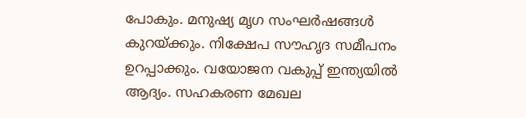പോകും. മനുഷ്യ മൃഗ സംഘർഷങ്ങൾ കുറയ്ക്കും. നിക്ഷേപ സൗഹൃദ സമീപനം ഉറപ്പാക്കും. വയോജന വകുപ്പ് ഇന്ത്യയിൽ ആദ്യം. സഹകരണ മേഖല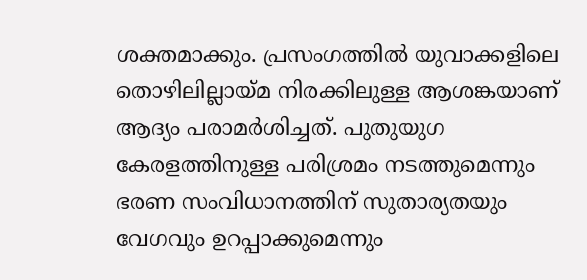ശക്തമാക്കും. പ്രസംഗത്തിൽ യുവാക്കളിലെ തൊഴിലില്ലായ്മ നിരക്കിലുള്ള ആശങ്കയാണ് ആദ്യം പരാമർശിച്ചത്. പുതുയുഗ കേരളത്തിനുള്ള പരിശ്രമം നടത്തുമെന്നും ഭരണ സംവിധാനത്തിന് സുതാര്യതയും വേഗവും ഉറപ്പാക്കുമെന്നും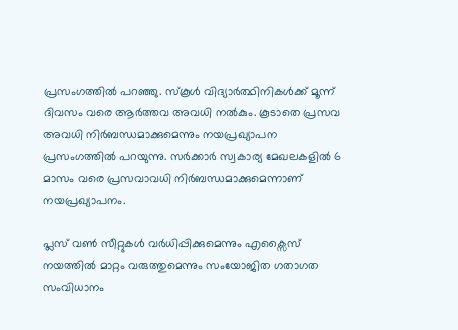പ്രസംഗത്തിൽ പറഞ്ഞു. സ്കൂൾ വിദ്യാർത്ഥിനികൾക്ക് മൂന്ന് ദിവസം വരെ ആർത്തവ അവധി നൽകും. കൂടാതെ പ്രസവ അവധി നിർബന്ധമാക്കുമെന്നും നയപ്രഖ്യാപന പ്രസംഗത്തിൽ പറയുന്നു. സർക്കാർ സ്വകാര്യ മേഖലകളിൽ 6 മാസം വരെ പ്രസവാവധി നിർബന്ധമാക്കുമെന്നാണ് നയപ്രഖ്യാപനം.

പ്ലസ് വൺ സീറ്റുകൾ വർധിപ്പിക്കുമെന്നും എക്സൈസ് നയത്തിൽ മാറ്റം വരുത്തുമെന്നും സംയോജിത ഗതാഗത സംവിധാനം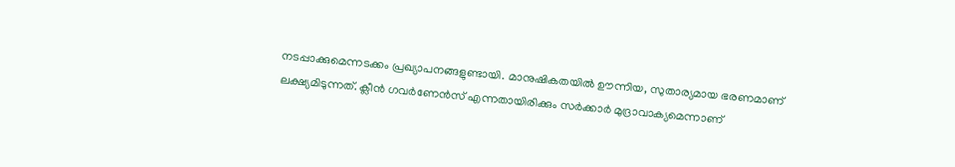നടപ്പാക്കുമെന്നടക്കം പ്രഖ്യാപനങ്ങളുണ്ടായി. മാനുഷികതയില്‍ ഊന്നിയ, സുതാര്യമായ ഭരണമാണ് ലക്ഷ്യമിടുന്നത്. ക്ലീന്‍ ഗവര്‍ണേന്‍സ് എന്നതായിരിക്കും സര്‍ക്കാര്‍ മുദ്രാവാക്യമെന്നാണ്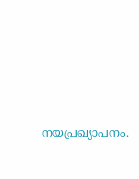നയപ്രഖ്യാപനം.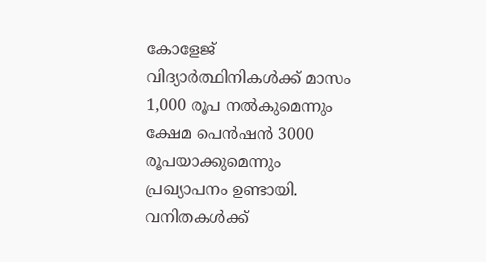കോളേജ് വിദ്യാര്‍ത്ഥിനികള്‍ക്ക് മാസം 1,000 രൂപ നല്‍കുമെന്നും ക്ഷേമ പെന്‍ഷന്‍ 3000 രൂപയാക്കുമെന്നും പ്രഖ്യാപനം ഉണ്ടായി. വനിതകള്‍ക്ക്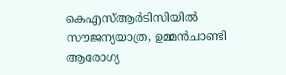കെഎസ്ആര്‍ടിസിയില്‍ സൗജന്യയാത്ര, ഉമ്മന്‍ചാണ്ടി ആരോഗ്യ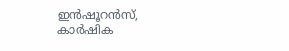ഇന്‍ഷൂറന്‍സ്, കാര്‍ഷിക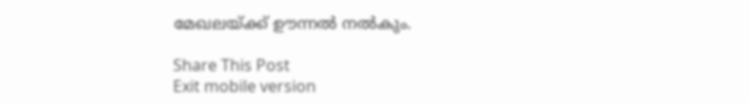മേഖലയ്ക്ക് ഊന്നല്‍ നല്‍കും.

Share This Post
Exit mobile version